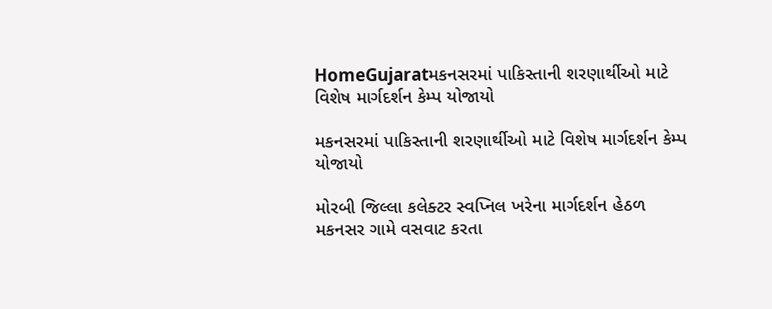HomeGujaratમકનસરમાં પાકિસ્તાની શરણાર્થીઓ માટે વિશેષ માર્ગદર્શન કેમ્પ યોજાયો

મકનસરમાં પાકિસ્તાની શરણાર્થીઓ માટે વિશેષ માર્ગદર્શન કેમ્પ યોજાયો

મોરબી જિલ્લા કલેક્ટર સ્વપ્નિલ ખરેના માર્ગદર્શન હેઠળ મકનસર ગામે વસવાટ કરતા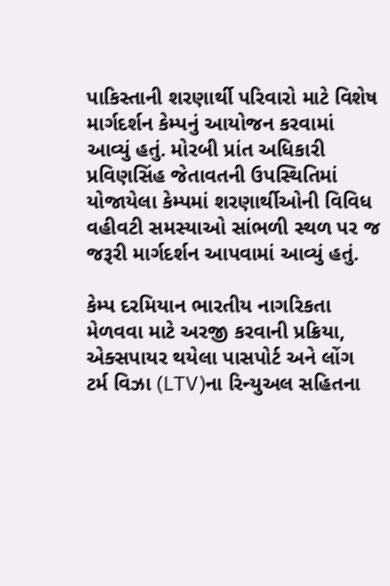પાકિસ્તાની શરણાર્થી પરિવારો માટે વિશેષ માર્ગદર્શન કેમ્પનું આયોજન કરવામાં આવ્યું હતું. મોરબી પ્રાંત અધિકારી પ્રવિણસિંહ જેતાવતની ઉપસ્થિતિમાં યોજાયેલા કેમ્પમાં શરણાર્થીઓની વિવિધ વહીવટી સમસ્યાઓ સાંભળી સ્થળ પર જ જરૂરી માર્ગદર્શન આપવામાં આવ્યું હતું.

કેમ્પ દરમિયાન ભારતીય નાગરિકતા મેળવવા માટે અરજી કરવાની પ્રક્રિયા, એક્સપાયર થયેલા પાસપોર્ટ અને લોંગ ટર્મ વિઝા (LTV)ના રિન્યુઅલ સહિતના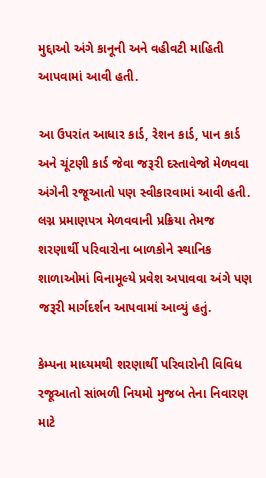મુદ્દાઓ અંગે કાનૂની અને વહીવટી માહિતી આપવામાં આવી હતી.

આ ઉપરાંત આધાર કાર્ડ, રેશન કાર્ડ, પાન કાર્ડ અને ચૂંટણી કાર્ડ જેવા જરૂરી દસ્તાવેજો મેળવવા અંગેની રજૂઆતો પણ સ્વીકારવામાં આવી હતી. લગ્ન પ્રમાણપત્ર મેળવવાની પ્રક્રિયા તેમજ શરણાર્થી પરિવારોના બાળકોને સ્થાનિક શાળાઓમાં વિનામૂલ્યે પ્રવેશ અપાવવા અંગે પણ જરૂરી માર્ગદર્શન આપવામાં આવ્યું હતું.

કેમ્પના માધ્યમથી શરણાર્થી પરિવારોની વિવિધ રજૂઆતો સાંભળી નિયમો મુજબ તેના નિવારણ માટે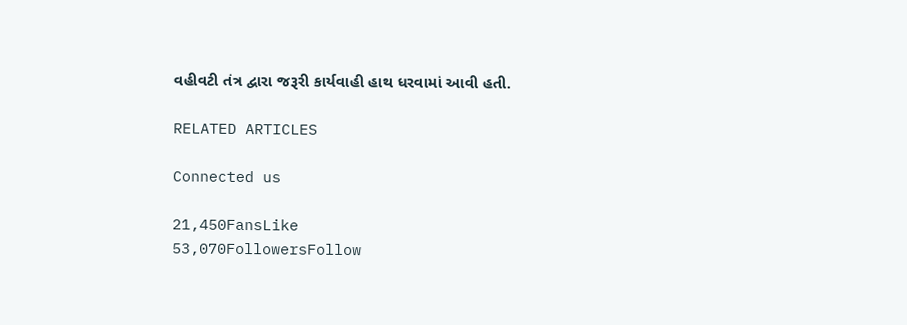વહીવટી તંત્ર દ્વારા જરૂરી કાર્યવાહી હાથ ધરવામાં આવી હતી.

RELATED ARTICLES

Connected us

21,450FansLike
53,070FollowersFollow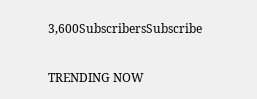3,600SubscribersSubscribe

TRENDING NOW